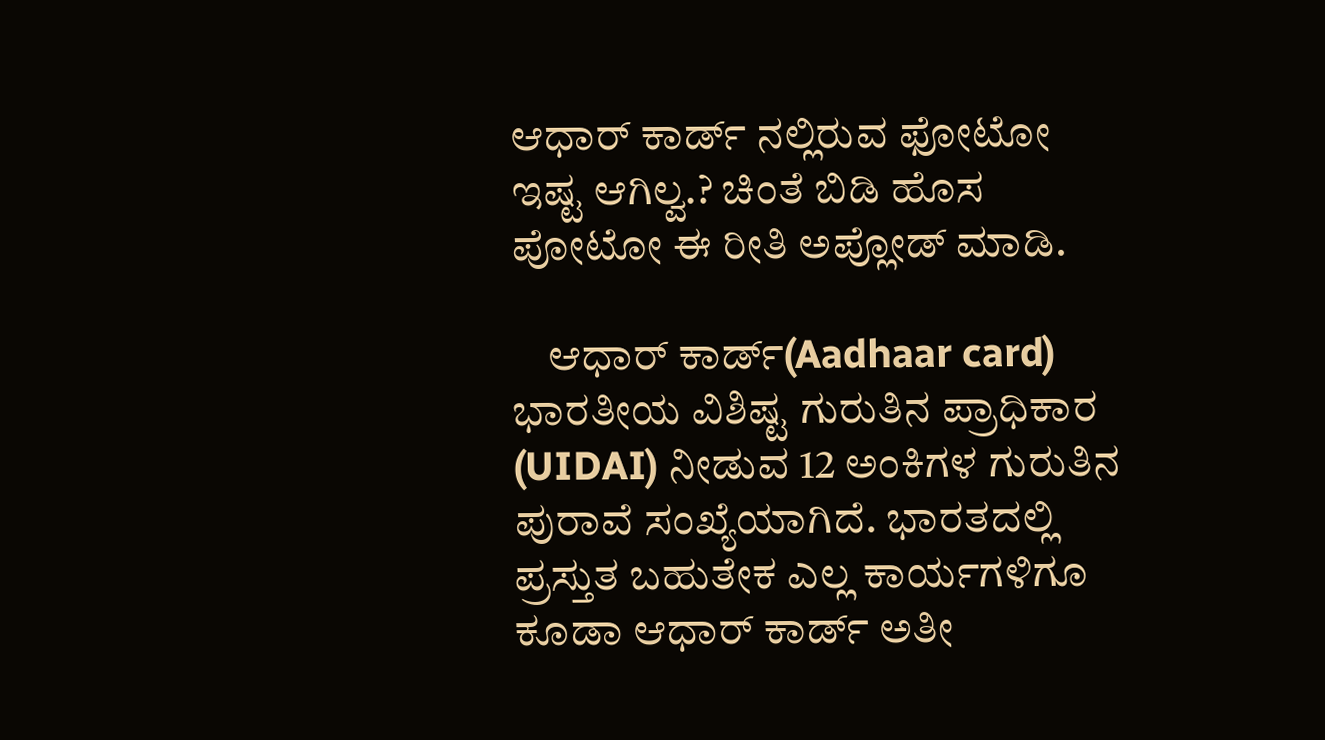ಆಧಾರ್ ಕಾರ್ಡ್ ನಲ್ಲಿರುವ ಫೋಟೋ ಇಷ್ಟ ಆಗಿಲ್ವ.? ಚಿಂತೆ ಬಿಡಿ ಹೊಸ ಪೋಟೋ ಈ ರೀತಿ ಅಪ್ಲೋಡ್ ಮಾಡಿ.

    ಆಧಾರ್ ಕಾರ್ಡ್(Aadhaar card) ಭಾರತೀಯ ವಿಶಿಷ್ಟ ಗುರುತಿನ ಪ್ರಾಧಿಕಾರ (UIDAI) ನೀಡುವ 12 ಅಂಕಿಗಳ ಗುರುತಿನ ಪುರಾವೆ ಸಂಖ್ಯೆಯಾಗಿದೆ. ಭಾರತದಲ್ಲಿ ಪ್ರಸ್ತುತ ಬಹುತೇಕ ಎಲ್ಲ ಕಾರ್ಯಗಳಿಗೂ ಕೂಡಾ ಆಧಾರ್ ಕಾರ್ಡ್ ಅತೀ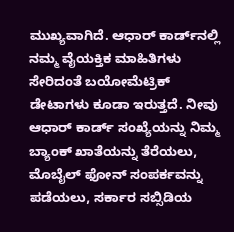ಮುಖ್ಯವಾಗಿದೆ. ಆಧಾರ್ ಕಾರ್ಡ್‌ನಲ್ಲಿ ನಮ್ಮ ವೈಯಕ್ತಿಕ ಮಾಹಿತಿಗಳು ಸೇರಿದಂತೆ ಬಯೋಮೆಟ್ರಿಕ್ ಡೇಟಾಗಳು ಕೂಡಾ ಇರುತ್ತದೆ. ನೀವು ಆಧಾರ್ ಕಾರ್ಡ್ ಸಂಖ್ಯೆಯನ್ನು ನಿಮ್ಮ ಬ್ಯಾಂಕ್ ಖಾತೆಯನ್ನು ತೆರೆಯಲು, ಮೊಬೈಲ್ ಫೋನ್ ಸಂಪರ್ಕವನ್ನು ಪಡೆಯಲು, ಸರ್ಕಾರ ಸಬ್ಸಿಡಿಯ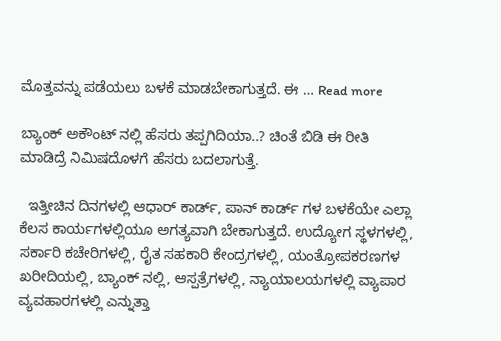ಮೊತ್ತವನ್ನು ಪಡೆಯಲು ಬಳಕೆ ಮಾಡಬೇಕಾಗುತ್ತದೆ. ಈ … Read more

ಬ್ಯಾಂಕ್ ಅಕೌಂಟ್ ನಲ್ಲಿ ಹೆಸರು ತಪ್ಪಗಿದಿಯಾ..? ಚಿಂತೆ ಬಿಡಿ ಈ ರೀತಿ ಮಾಡಿದ್ರೆ ನಿಮಿಷದೊಳಗೆ ಹೆಸರು ಬದಲಾಗುತ್ತೆ.

  ಇತ್ತೀಚಿನ ದಿನಗಳಲ್ಲಿ ಆಧಾರ್ ಕಾರ್ಡ್, ಪಾನ್ ಕಾರ್ಡ್ ಗಳ ಬಳಕೆಯೇ ಎಲ್ಲಾ ಕೆಲಸ ಕಾರ್ಯಗಳಲ್ಲಿಯೂ ಅಗತ್ಯವಾಗಿ ಬೇಕಾಗುತ್ತದೆ. ಉದ್ಯೋಗ ಸ್ಥಳಗಳಲ್ಲಿ, ಸರ್ಕಾರಿ ಕಚೇರಿಗಳಲ್ಲಿ, ರೈತ ಸಹಕಾರಿ ಕೇಂದ್ರಗಳಲ್ಲಿ, ಯಂತ್ರೋಪಕರಣಗಳ ಖರೀದಿಯಲ್ಲಿ, ಬ್ಯಾಂಕ್ ನಲ್ಲಿ, ಆಸ್ಪತ್ರೆಗಳಲ್ಲಿ, ನ್ಯಾಯಾಲಯಗಳಲ್ಲಿ ವ್ಯಾಪಾರ ವ್ಯವಹಾರಗಳಲ್ಲಿ ಎನ್ನುತ್ತಾ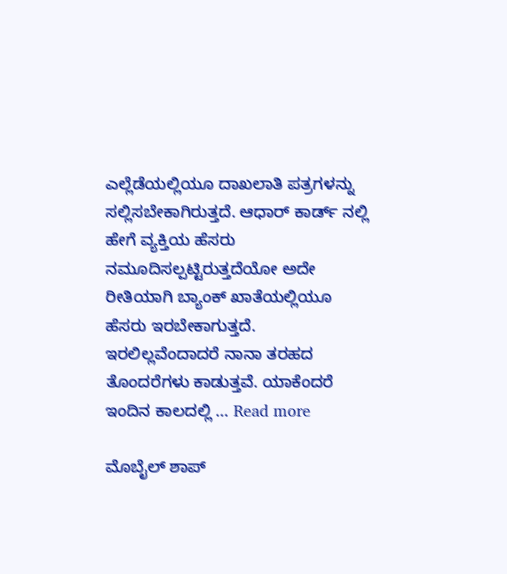ಎಲ್ಲೆಡೆಯಲ್ಲಿಯೂ ದಾಖಲಾತಿ ಪತ್ರಗಳನ್ನು ಸಲ್ಲಿಸಬೇಕಾಗಿರುತ್ತದೆ. ಆಧಾರ್ ಕಾರ್ಡ್ ನಲ್ಲಿ ಹೇಗೆ ವ್ಯಕ್ತಿಯ ಹೆಸರು ನಮೂದಿಸಲ್ಪಟ್ಟಿರುತ್ತದೆಯೋ ಅದೇ ರೀತಿಯಾಗಿ ಬ್ಯಾಂಕ್ ಖಾತೆಯಲ್ಲಿಯೂ ಹೆಸರು ಇರಬೇಕಾಗುತ್ತದೆ. ಇರಲಿಲ್ಲವೆಂದಾದರೆ ನಾನಾ ತರಹದ ತೊಂದರೆಗಳು ಕಾಡುತ್ತವೆ. ಯಾಕೆಂದರೆ ಇಂದಿನ ಕಾಲದಲ್ಲಿ … Read more

ಮೊಬೈಲ್ ಶಾಪ್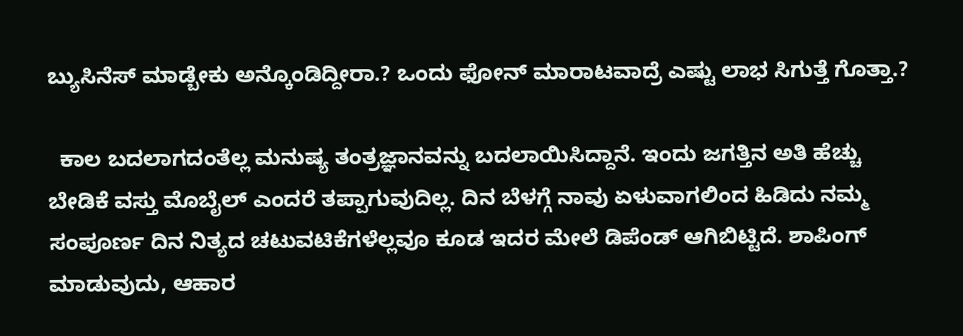ಬ್ಯುಸಿನೆಸ್ ಮಾಡ್ಬೇಕು ಅನ್ಕೊಂಡಿದ್ದೀರಾ.? ಒಂದು ಫೋನ್ ಮಾರಾಟವಾದ್ರೆ ಎಷ್ಟು ಲಾಭ ಸಿಗುತ್ತೆ ಗೊತ್ತಾ.?

  ಕಾಲ ಬದಲಾಗದಂತೆಲ್ಲ ಮನುಷ್ಯ ತಂತ್ರಜ್ಞಾನವನ್ನು ಬದಲಾಯಿಸಿದ್ದಾನೆ. ಇಂದು ಜಗತ್ತಿನ ಅತಿ ಹೆಚ್ಚು ಬೇಡಿಕೆ ವಸ್ತು ಮೊಬೈಲ್ ಎಂದರೆ ತಪ್ಪಾಗುವುದಿಲ್ಲ. ದಿನ ಬೆಳಗ್ಗೆ ನಾವು ಏಳುವಾಗಲಿಂದ ಹಿಡಿದು ನಮ್ಮ ಸಂಪೂರ್ಣ ದಿನ ನಿತ್ಯದ ಚಟುವಟಿಕೆಗಳೆಲ್ಲವೂ ಕೂಡ ಇದರ ಮೇಲೆ ಡಿಪೆಂಡ್ ಆಗಿಬಿಟ್ಟಿದೆ. ಶಾಪಿಂಗ್ ಮಾಡುವುದು, ಆಹಾರ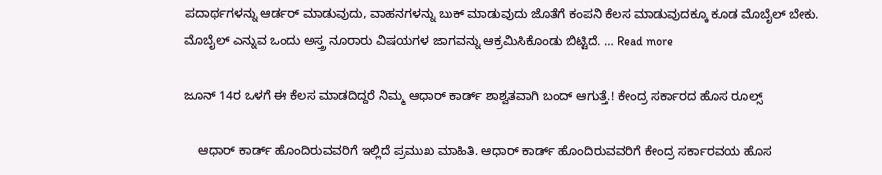ಪದಾರ್ಥಗಳನ್ನು ಆರ್ಡರ್ ಮಾಡುವುದು, ವಾಹನಗಳನ್ನು ಬುಕ್ ಮಾಡುವುದು ಜೊತೆಗೆ ಕಂಪನಿ ಕೆಲಸ ಮಾಡುವುದಕ್ಕೂ ಕೂಡ ಮೊಬೈಲ್ ಬೇಕು. ಮೊಬೈಲ್ ಎನ್ನುವ ಒಂದು ಅಸ್ತ್ರ ನೂರಾರು ವಿಷಯಗಳ ಜಾಗವನ್ನು ಆಕ್ರಮಿಸಿಕೊಂಡು ಬಿಟ್ಟಿದೆ. … Read more

ಜೂನ್ 14ರ ಒಳಗೆ ಈ ಕೆಲಸ ಮಾಡದಿದ್ದರೆ ನಿಮ್ಮ ಆಧಾರ್ ಕಾರ್ಡ್ ಶಾಶ್ವತವಾಗಿ ಬಂದ್‌ ಆಗುತ್ತೆ.! ಕೇಂದ್ರ ಸರ್ಕಾರದ ಹೊಸ ರೂಲ್ಸ್

    ಆಧಾರ್ ಕಾರ್ಡ್ ಹೊಂದಿರುವವರಿಗೆ ಇಲ್ಲಿದೆ ಪ್ರಮುಖ ಮಾಹಿತಿ. ಆಧಾರ್ ಕಾರ್ಡ್ ಹೊಂದಿರುವವರಿಗೆ ಕೇಂದ್ರ ಸರ್ಕಾರವಯ ಹೊಸ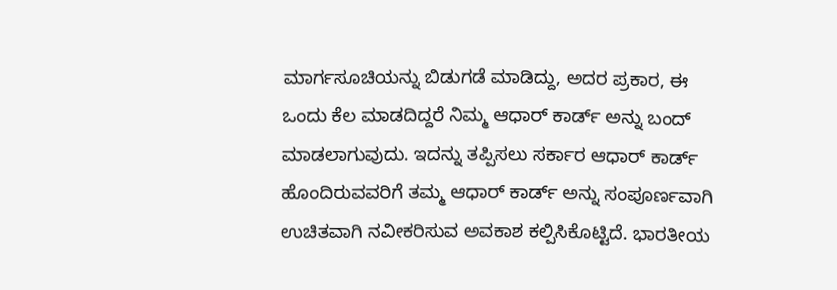ಮಾರ್ಗಸೂಚಿಯನ್ನು ಬಿಡುಗಡೆ ಮಾಡಿದ್ದು, ಅದರ ಪ್ರಕಾರ, ಈ ಒಂದು ಕೆಲ ಮಾಡದಿದ್ದರೆ ನಿಮ್ಮ ಆಧಾರ್ ಕಾರ್ಡ್ ಅನ್ನು ಬಂದ್‌ ಮಾಡಲಾಗುವುದು. ಇದನ್ನು ತಪ್ಪಿಸಲು ಸರ್ಕಾರ ಆಧಾರ್‌ ಕಾರ್ಡ್ ಹೊಂದಿರುವವರಿಗೆ ತಮ್ಮ ಆಧಾರ್ ಕಾರ್ಡ್ ಅನ್ನು ಸಂಪೂರ್ಣವಾಗಿ ಉಚಿತವಾಗಿ ನವೀಕರಿಸುವ ಅವಕಾಶ ಕಲ್ಪಿಸಿಕೊಟ್ಟಿದೆ. ಭಾರತೀಯ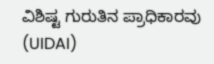ವಿಶಿಷ್ಟ ಗುರುತಿನ ಪ್ರಾಧಿಕಾರವು (UIDAI)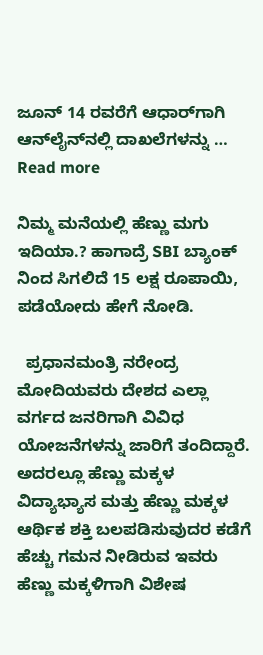ಜೂನ್ 14 ರವರೆಗೆ ಆಧಾರ್‌ಗಾಗಿ ಆನ್‌ಲೈನ್‌ನಲ್ಲಿ ದಾಖಲೆಗಳನ್ನು … Read more

ನಿಮ್ಮ ಮನೆಯಲ್ಲಿ ಹೆಣ್ಣು ಮಗು ಇದಿಯಾ.? ಹಾಗಾದ್ರೆ SBI ಬ್ಯಾಂಕ್ ನಿಂದ ಸಿಗಲಿದೆ 15 ಲಕ್ಷ ರೂಪಾಯಿ, ಪಡೆಯೋದು ಹೇಗೆ ನೋಡಿ.

  ಪ್ರಧಾನಮಂತ್ರಿ ನರೇಂದ್ರ ಮೋದಿಯವರು ದೇಶದ ಎಲ್ಲಾ ವರ್ಗದ ಜನರಿಗಾಗಿ ವಿವಿಧ ಯೋಜನೆಗಳನ್ನು ಜಾರಿಗೆ ತಂದಿದ್ದಾರೆ. ಅದರಲ್ಲೂ ಹೆಣ್ಣು ಮಕ್ಕಳ ವಿದ್ಯಾಭ್ಯಾಸ ಮತ್ತು ಹೆಣ್ಣು ಮಕ್ಕಳ ಆರ್ಥಿಕ ಶಕ್ತಿ ಬಲಪಡಿಸುವುದರ ಕಡೆಗೆ ಹೆಚ್ಚು ಗಮನ ನೀಡಿರುವ ಇವರು ಹೆಣ್ಣು ಮಕ್ಕಳಿಗಾಗಿ ವಿಶೇಷ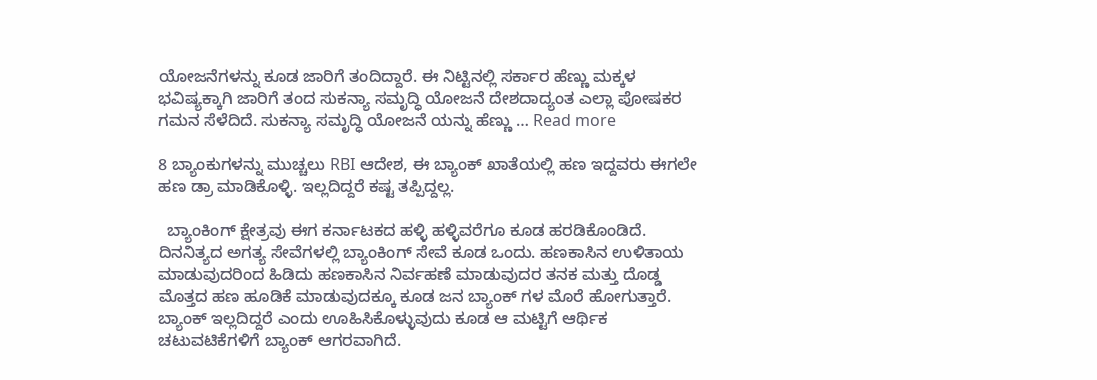ಯೋಜನೆಗಳನ್ನು ಕೂಡ ಜಾರಿಗೆ ತಂದಿದ್ದಾರೆ. ಈ ನಿಟ್ಟಿನಲ್ಲಿ ಸರ್ಕಾರ ಹೆಣ್ಣು ಮಕ್ಕಳ ಭವಿಷ್ಯಕ್ಕಾಗಿ ಜಾರಿಗೆ ತಂದ ಸುಕನ್ಯಾ ಸಮೃದ್ಧಿ ಯೋಜನೆ ದೇಶದಾದ್ಯಂತ ಎಲ್ಲಾ ಪೋಷಕರ ಗಮನ ಸೆಳೆದಿದೆ. ಸುಕನ್ಯಾ ಸಮೃದ್ಧಿ ಯೋಜನೆ ಯನ್ನು ಹೆಣ್ಣು … Read more

8 ಬ್ಯಾಂಕುಗಳನ್ನು ಮುಚ್ಚಲು RBI ಆದೇಶ, ಈ ಬ್ಯಾಂಕ್ ಖಾತೆಯಲ್ಲಿ ಹಣ ಇದ್ದವರು ಈಗಲೇ ಹಣ ಡ್ರಾ ಮಾಡಿಕೊಳ್ಳಿ. ಇಲ್ಲದಿದ್ದರೆ ಕಷ್ಟ ತಪ್ಪಿದ್ದಲ್ಲ.

  ಬ್ಯಾಂಕಿಂಗ್ ಕ್ಷೇತ್ರವು ಈಗ ಕರ್ನಾಟಕದ ಹಳ್ಳಿ ಹಳ್ಳಿವರೆಗೂ ಕೂಡ ಹರಡಿಕೊಂಡಿದೆ. ದಿನನಿತ್ಯದ ಅಗತ್ಯ ಸೇವೆಗಳಲ್ಲಿ ಬ್ಯಾಂಕಿಂಗ್ ಸೇವೆ ಕೂಡ ಒಂದು. ಹಣಕಾಸಿನ ಉಳಿತಾಯ ಮಾಡುವುದರಿಂದ ಹಿಡಿದು ಹಣಕಾಸಿನ ನಿರ್ವಹಣೆ ಮಾಡುವುದರ ತನಕ ಮತ್ತು ದೊಡ್ಡ ಮೊತ್ತದ ಹಣ ಹೂಡಿಕೆ ಮಾಡುವುದಕ್ಕೂ ಕೂಡ ಜನ ಬ್ಯಾಂಕ್ ಗಳ ಮೊರೆ ಹೋಗುತ್ತಾರೆ. ಬ್ಯಾಂಕ್ ಇಲ್ಲದಿದ್ದರೆ ಎಂದು ಊಹಿಸಿಕೊಳ್ಳುವುದು ಕೂಡ ಆ ಮಟ್ಟಿಗೆ ಆರ್ಥಿಕ ಚಟುವಟಿಕೆಗಳಿಗೆ ಬ್ಯಾಂಕ್ ಆಗರವಾಗಿದೆ.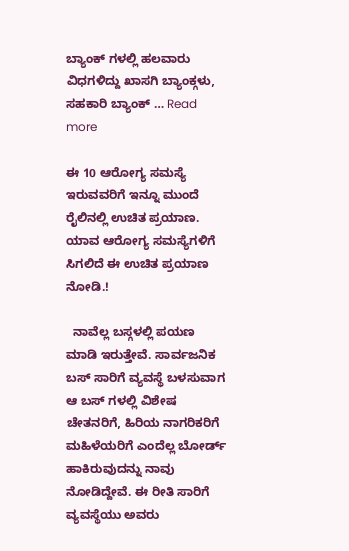ಬ್ಯಾಂಕ್ ಗಳಲ್ಲಿ ಹಲವಾರು ವಿಧಗಳಿದ್ದು ಖಾಸಗಿ ಬ್ಯಾಂಕ್ಗಳು, ಸಹಕಾರಿ ಬ್ಯಾಂಕ್ … Read more

ಈ 10 ಆರೋಗ್ಯ ಸಮಸ್ಯೆ ಇರುವವರಿಗೆ ಇನ್ನೂ ಮುಂದೆ ರೈಲಿನಲ್ಲಿ ಉಚಿತ ಪ್ರಯಾಣ. ಯಾವ ಆರೋಗ್ಯ ಸಮಸ್ಯೆಗಳಿಗೆ ಸಿಗಲಿದೆ ಈ ಉಚಿತ ಪ್ರಯಾಣ ನೋಡಿ.!

  ನಾವೆಲ್ಲ ಬಸ್ಗಳಲ್ಲಿ ಪಯಣ ಮಾಡಿ ಇರುತ್ತೇವೆ. ಸಾರ್ವಜನಿಕ ಬಸ್ ಸಾರಿಗೆ ವ್ಯವಸ್ಥೆ ಬಳಸುವಾಗ ಆ ಬಸ್ ಗಳಲ್ಲಿ ವಿಶೇಷ ಚೇತನರಿಗೆ, ಹಿರಿಯ ನಾಗರಿಕರಿಗೆ ಮಹಿಳೆಯರಿಗೆ ಎಂದೆಲ್ಲ ಬೋರ್ಡ್ ಹಾಕಿರುವುದನ್ನು ನಾವು ನೋಡಿದ್ದೇವೆ. ಈ ರೀತಿ ಸಾರಿಗೆ ವ್ಯವಸ್ಥೆಯು ಅವರು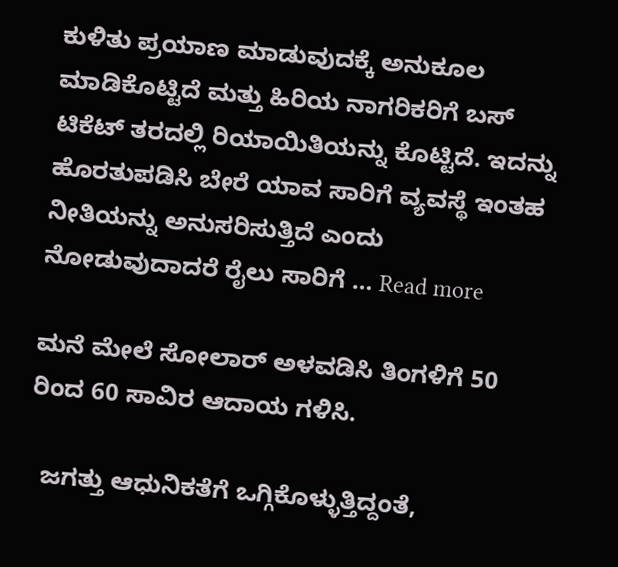ಕುಳಿತು ಪ್ರಯಾಣ ಮಾಡುವುದಕ್ಕೆ ಅನುಕೂಲ ಮಾಡಿಕೊಟ್ಟಿದೆ ಮತ್ತು ಹಿರಿಯ ನಾಗರಿಕರಿಗೆ ಬಸ್ ಟಿಕೆಟ್ ತರದಲ್ಲಿ ರಿಯಾಯಿತಿಯನ್ನು ಕೊಟ್ಟಿದೆ. ಇದನ್ನು ಹೊರತುಪಡಿಸಿ ಬೇರೆ ಯಾವ ಸಾರಿಗೆ ವ್ಯವಸ್ಥೆ ಇಂತಹ ನೀತಿಯನ್ನು ಅನುಸರಿಸುತ್ತಿದೆ ಎಂದು ನೋಡುವುದಾದರೆ ರೈಲು ಸಾರಿಗೆ … Read more

ಮನೆ ಮೇಲೆ ಸೋಲಾರ್ ಅಳವಡಿಸಿ ತಿಂಗಳಿಗೆ 50 ರಿಂದ 60 ಸಾವಿರ ಆದಾಯ ಗಳಿಸಿ.

  ಜಗತ್ತು ಆಧುನಿಕತೆಗೆ ಒಗ್ಗಿಕೊಳ್ಳುತ್ತಿದ್ದಂತೆ,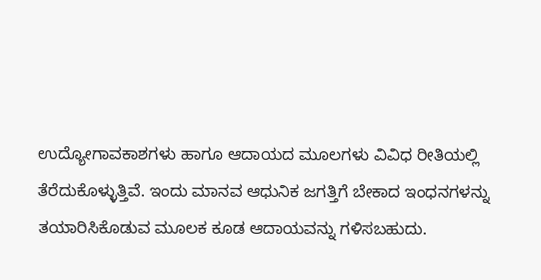ಉದ್ಯೋಗಾವಕಾಶಗಳು ಹಾಗೂ ಆದಾಯದ ಮೂಲಗಳು ವಿವಿಧ ರೀತಿಯಲ್ಲಿ ತೆರೆದುಕೊಳ್ಳುತ್ತಿವೆ. ಇಂದು ಮಾನವ ಆಧುನಿಕ ಜಗತ್ತಿಗೆ ಬೇಕಾದ ಇಂಧನಗಳನ್ನು ತಯಾರಿಸಿಕೊಡುವ ಮೂಲಕ ಕೂಡ ಆದಾಯವನ್ನು ಗಳಿಸಬಹುದು.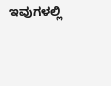ಇವುಗಳಲ್ಲಿ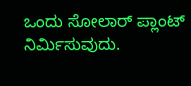ಒಂದು ಸೋಲಾರ್ ಪ್ಲಾಂಟ್ ನಿರ್ಮಿಸುವುದು.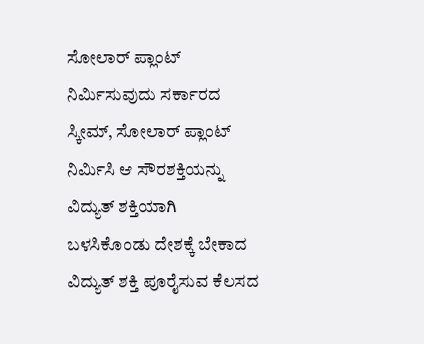ಸೋಲಾರ್ ಪ್ಲಾಂಟ್ ನಿರ್ಮಿಸುವುದು ಸರ್ಕಾರದ ಸ್ಕೀಮ್, ಸೋಲಾರ್ ಪ್ಲಾಂಟ್ ನಿರ್ಮಿಸಿ ಆ ಸೌರಶಕ್ತಿಯನ್ನು ವಿದ್ಯುತ್ ಶಕ್ತಿಯಾಗಿ ಬಳಸಿಕೊಂಡು ದೇಶಕ್ಕೆ ಬೇಕಾದ ವಿದ್ಯುತ್ ಶಕ್ತಿ ಪೂರೈಸುವ ಕೆಲಸದ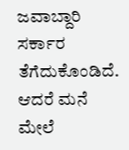ಜವಾಬ್ದಾರಿ ಸರ್ಕಾರ ತೆಗೆದುಕೊಂಡಿದೆ. ಆದರೆ ಮನೆ ಮೇಲೆ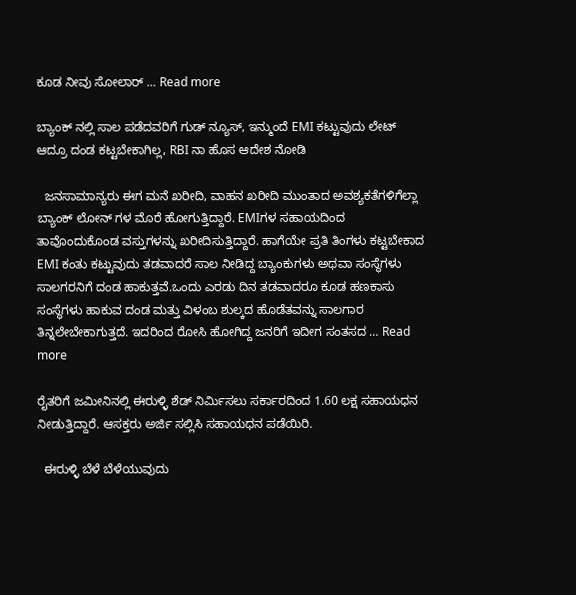ಕೂಡ ನೀವು ಸೋಲಾರ್ … Read more

ಬ್ಯಾಂಕ್ ನಲ್ಲಿ ಸಾಲ ಪಡೆದವರಿಗೆ ಗುಡ್ ನ್ಯೂಸ್, ಇನ್ಮುಂದೆ EMI ಕಟ್ಟುವುದು ಲೇಟ್ ಆದ್ರೂ ದಂಡ ಕಟ್ಟಬೇಕಾಗಿಲ್ಲ, RBI ನಾ ಹೊಸ ಆದೇಶ ನೋಡಿ

  ಜನಸಾಮಾನ್ಯರು ಈಗ ಮನೆ ಖರೀದಿ, ವಾಹನ ಖರೀದಿ ಮುಂತಾದ ಅವಶ್ಯಕತೆಗಳಿಗೆಲ್ಲಾ ಬ್ಯಾಂಕ್ ಲೋನ್ ಗಳ ಮೊರೆ ಹೋಗುತ್ತಿದ್ದಾರೆ. EMIಗಳ ಸಹಾಯದಿಂದ ತಾವೊಂದುಕೊಂಡ ವಸ್ತುಗಳನ್ನು ಖರೀದಿಸುತ್ತಿದ್ದಾರೆ. ಹಾಗೆಯೇ ಪ್ರತಿ ತಿಂಗಳು ಕಟ್ಟಬೇಕಾದ EMI ಕಂತು ಕಟ್ಟುವುದು ತಡವಾದರೆ ಸಾಲ ನೀಡಿದ್ದ ಬ್ಯಾಂಕುಗಳು ಅಥವಾ ಸಂಸ್ಥೆಗಳು ಸಾಲಗರನಿಗೆ ದಂಡ ಹಾಕುತ್ತವೆ.ಒಂದು ಎರಡು ದಿನ ತಡವಾದರೂ ಕೂಡ ಹಣಕಾಸು ಸಂಸ್ಥೆಗಳು ಹಾಕುವ ದಂಡ ಮತ್ತು ವಿಳಂಬ ಶುಲ್ಕದ ಹೊಡೆತವನ್ನು ಸಾಲಗಾರ ತಿನ್ನಲೇಬೇಕಾಗುತ್ತದೆ. ಇದರಿಂದ ರೋಸಿ ಹೋಗಿದ್ದ ಜನರಿಗೆ ಇದೀಗ ಸಂತಸದ … Read more

ರೈತರಿಗೆ ಜಮೀನಿನಲ್ಲಿ ಈರುಳ್ಳಿ ಶೆಡ್ ನಿರ್ಮಿಸಲು ಸರ್ಕಾರದಿಂದ 1.60 ಲಕ್ಷ ಸಹಾಯಧನ ನೀಡುತ್ತಿದ್ದಾರೆ. ಆಸಕ್ತರು ಅರ್ಜಿ ಸಲ್ಲಿಸಿ ಸಹಾಯಧನ ಪಡೆಯಿರಿ.

  ಈರುಳ್ಳಿ ಬೆಳೆ ಬೆಳೆಯುವುದು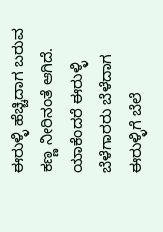ಈರುಳ್ಳಿ ಹೆಚ್ಚಿದಾಗ ಬರುವ ಕಣ್ಣ ನೀರಿನಂತೆ ಆಗಿದೆ. ಯಾಕೆಂದರೆ ಈರುಳ್ಳಿ ಬೆಳೆಗಾರರು ಬೆಳೆದಾಗ ಈರುಳ್ಳಿಗೆ ಬೆಲೆ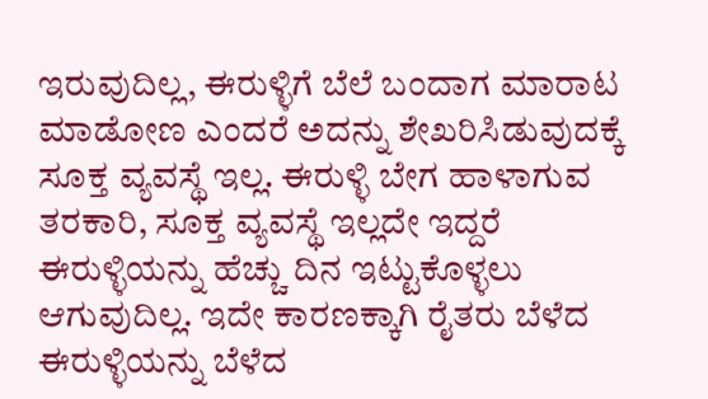ಇರುವುದಿಲ್ಲ, ಈರುಳ್ಳಿಗೆ ಬೆಲೆ ಬಂದಾಗ ಮಾರಾಟ ಮಾಡೋಣ ಎಂದರೆ ಅದನ್ನು ಶೇಖರಿಸಿಡುವುದಕ್ಕೆ ಸೂಕ್ತ ವ್ಯವಸ್ಥೆ ಇಲ್ಲ. ಈರುಳ್ಳಿ ಬೇಗ ಹಾಳಾಗುವ ತರಕಾರಿ, ಸೂಕ್ತ ವ್ಯವಸ್ಥೆ ಇಲ್ಲದೇ ಇದ್ದರೆ ಈರುಳ್ಳಿಯನ್ನು ಹೆಚ್ಚು ದಿನ ಇಟ್ಟುಕೊಳ್ಳಲು ಆಗುವುದಿಲ್ಲ. ಇದೇ ಕಾರಣಕ್ಕಾಗಿ ರೈತರು ಬೆಳೆದ ಈರುಳ್ಳಿಯನ್ನು ಬೆಳೆದ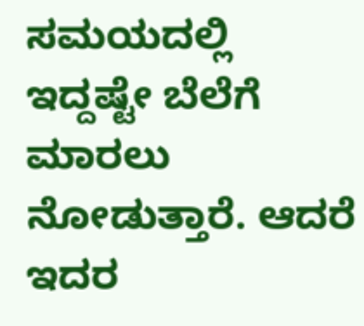ಸಮಯದಲ್ಲಿ ಇದ್ದಷ್ಟೇ ಬೆಲೆಗೆ ಮಾರಲು ನೋಡುತ್ತಾರೆ. ಆದರೆ ಇದರ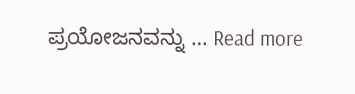ಪ್ರಯೋಜನವನ್ನು … Read more